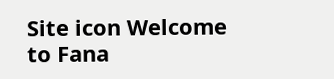Site icon Welcome to Fana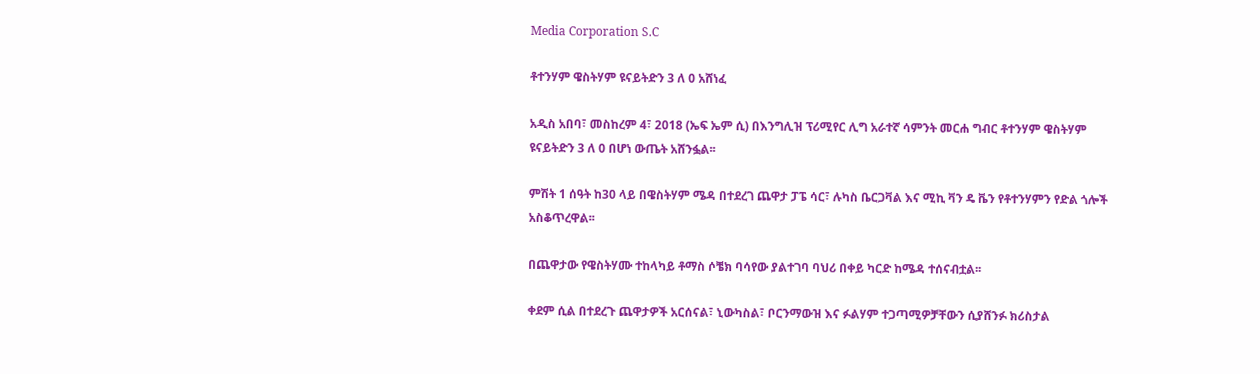Media Corporation S.C

ቶተንሃም ዌስትሃም ዩናይትድን 3 ለ 0 አሸነፈ

አዲስ አበባ፣ መስከረም 4፣ 2018 (ኤፍ ኤም ሲ) በእንግሊዝ ፕሪሚየር ሊግ አራተኛ ሳምንት መርሐ ግብር ቶተንሃም ዌስትሃም ዩናይትድን 3 ለ 0 በሆነ ውጤት አሸንፏል፡፡

ምሽት 1 ሰዓት ከ30 ላይ በዌስትሃም ሜዳ በተደረገ ጨዋታ ፓፔ ሳር፣ ሉካስ ቤርጋቫል እና ሚኪ ቫን ዴ ቬን የቶተንሃምን የድል ጎሎች አስቆጥረዋል፡፡

በጨዋታው የዌስትሃሙ ተከላካይ ቶማስ ሶቼክ ባሳየው ያልተገባ ባህሪ በቀይ ካርድ ከሜዳ ተሰናብቷል፡፡

ቀደም ሲል በተደረጉ ጨዋታዎች አርሰናል፣ ኒውካስል፣ ቦርንማውዝ እና ፉልሃም ተጋጣሚዎቻቸውን ሲያሸንፉ ክሪስታል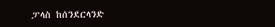ፓላስ ከሰንደርላንድ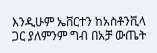እንዲሁም ኤቨርተን ከአስቶንቪላ ጋር ያለምንም ግብ በአቻ ውጤት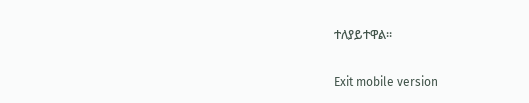ተለያይተዋል።

Exit mobile version